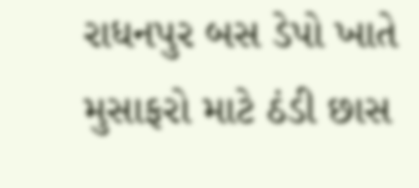રાધનપુર બસ ડેપો ખાતે મુસાફરો માટે ઠંડી છાસ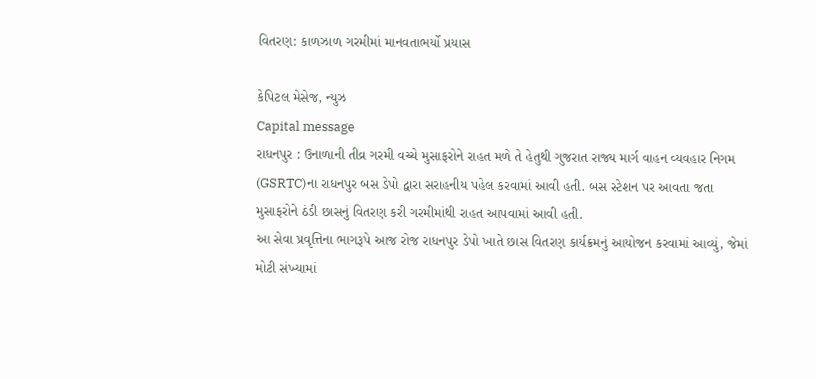વિતરણ: કાળઝાળ ગરમીમાં માનવતાભર્યો પ્રયાસ

કેપિટલ મેસેજ, ન્યુઝ
Capital message
રાધનપુર : ઉનાળાની તીવ્ર ગરમી વચ્ચે મુસાફરોને રાહત મળે તે હેતુથી ગુજરાત રાજ્ય માર્ગ વાહન વ્યવહાર નિગમ (GSRTC)ના રાધનપુર બસ ડેપો દ્વારા સરાહનીય પહેલ કરવામાં આવી હતી. બસ સ્ટેશન પર આવતા જતા મુસાફરોને ઠંડી છાસનું વિતરણ કરી ગરમીમાંથી રાહત આપવામાં આવી હતી.
આ સેવા પ્રવૃત્તિના ભાગરૂપે આજ રોજ રાધનપુર ડેપો ખાતે છાસ વિતરણ કાર્યક્રમનું આયોજન કરવામાં આવ્યું, જેમાં મોટી સંખ્યામાં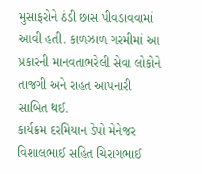મુસાફરોને ઠંડી છાસ પીવડાવવામાં આવી હતી. કાળઝાળ ગરમીમાં આ પ્રકારની માનવતાભરેલી સેવા લોકોને તાજગી અને રાહત આપનારી સાબિત થઈ.
કાર્યક્રમ દરમિયાન ડેપો મેનેજર વિશાલભાઈ સહિત ચિરાગભાઈ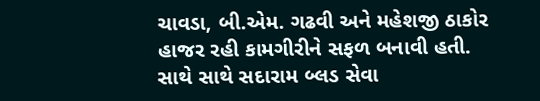ચાવડા, બી.એમ. ગઢવી અને મહેશજી ઠાકોર હાજર રહી કામગીરીને સફળ બનાવી હતી. સાથે સાથે સદારામ બ્લડ સેવા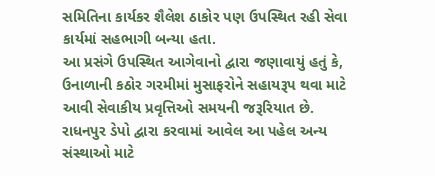સમિતિના કાર્યકર શૈલેશ ઠાકોર પણ ઉપસ્થિત રહી સેવા કાર્યમાં સહભાગી બન્યા હતા.
આ પ્રસંગે ઉપસ્થિત આગેવાનો દ્વારા જણાવાયું હતું કે, ઉનાળાની કઠોર ગરમીમાં મુસાફરોને સહાયરૂપ થવા માટે આવી સેવાકીય પ્રવૃત્તિઓ સમયની જરૂરિયાત છે. રાધનપુર ડેપો દ્વારા કરવામાં આવેલ આ પહેલ અન્ય સંસ્થાઓ માટે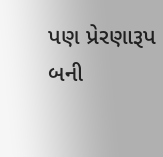પણ પ્રેરણારૂપ બની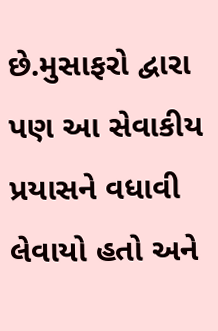છે.મુસાફરો દ્વારા પણ આ સેવાકીય પ્રયાસને વધાવી લેવાયો હતો અને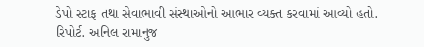ડેપો સ્ટાફ તથા સેવાભાવી સંસ્થાઓનો આભાર વ્યક્ત કરવામાં આવ્યો હતો.
રિપોર્ટ. અનિલ રામાનુજ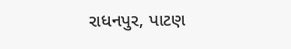રાધનપુર, પાટણ